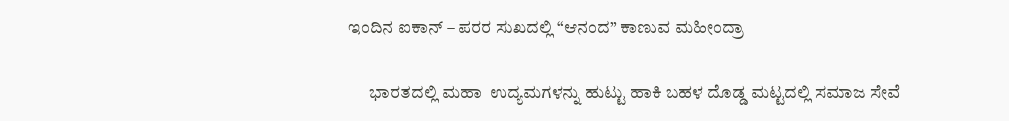ಇಂದಿನ ಐಕಾನ್ – ಪರರ ಸುಖದಲ್ಲಿ “ಆನಂದ” ಕಾಣುವ ಮಹೀಂದ್ರಾ

      ಭಾರತದಲ್ಲಿ ಮಹಾ  ಉದ್ಯಮಗಳನ್ನು ಹುಟ್ಟು ಹಾಕಿ ಬಹಳ ದೊಡ್ಡ ಮಟ್ಟದಲ್ಲಿ ಸಮಾಜ ಸೇವೆ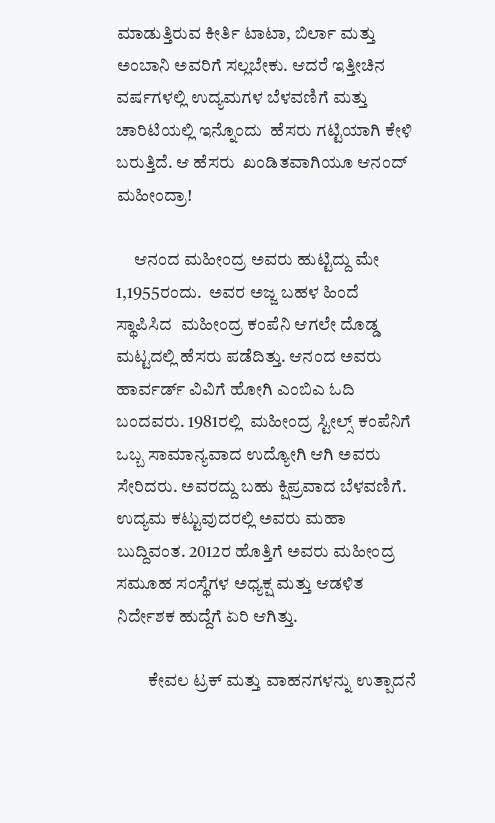ಮಾಡುತ್ತಿರುವ ಕೀರ್ತಿ ಟಾಟಾ, ಬಿರ್ಲಾ ಮತ್ತು ಅಂಬಾನಿ ಅವರಿಗೆ ಸಲ್ಲಬೇಕು. ಆದರೆ ಇತ್ತೀಚಿನ ವರ್ಷಗಳಲ್ಲಿ ಉದ್ಯಮಗಳ ಬೆಳವಣಿಗೆ ಮತ್ತು ಚಾರಿಟಿಯಲ್ಲಿ ಇನ್ನೊಂದು  ಹೆಸರು ಗಟ್ಟಿಯಾಗಿ ಕೇಳಿ ಬರುತ್ತಿದೆ. ಆ ಹೆಸರು  ಖಂಡಿತವಾಗಿಯೂ ಆನಂದ್ ಮಹೀಂದ್ರಾ!

     ಆನಂದ ಮಹೀಂದ್ರ ಅವರು ಹುಟ್ಟಿದ್ದು ಮೇ 1,1955ರಂದು.  ಅವರ ಅಜ್ಜ ಬಹಳ ಹಿಂದೆ ಸ್ಥಾಪಿಸಿದ  ಮಹೀಂದ್ರ ಕಂಪೆನಿ ಆಗಲೇ ದೊಡ್ಡ ಮಟ್ಟದಲ್ಲಿ ಹೆಸರು ಪಡೆದಿತ್ತು. ಆನಂದ ಅವರು ಹಾರ್ವರ್ಡ್ ವಿವಿಗೆ ಹೋಗಿ ಎಂಬಿಎ ಓದಿ ಬಂದವರು. 1981ರಲ್ಲಿ  ಮಹೀಂದ್ರ ಸ್ಟೀಲ್ಸ್ ಕಂಪೆನಿಗೆ ಒಬ್ಬ ಸಾಮಾನ್ಯವಾದ ಉದ್ಯೋಗಿ ಆಗಿ ಅವರು  ಸೇರಿದರು. ಅವರದ್ದು ಬಹು ಕ್ಷಿಪ್ರವಾದ ಬೆಳವಣಿಗೆ. ಉದ್ಯಮ ಕಟ್ಟುವುದರಲ್ಲಿ ಅವರು ಮಹಾ ಬುದ್ದಿವಂತ. 2012ರ ಹೊತ್ತಿಗೆ ಅವರು ಮಹೀಂದ್ರ ಸಮೂಹ ಸಂಸ್ಥೆಗಳ ಅಧ್ಯಕ್ಷ ಮತ್ತು ಆಡಳಿತ ನಿರ್ದೇಶಕ ಹುದ್ದೆಗೆ ಏರಿ ಆಗಿತ್ತು.

         ಕೇವಲ ಟ್ರಕ್ ಮತ್ತು ವಾಹನಗಳನ್ನು ಉತ್ಪಾದನೆ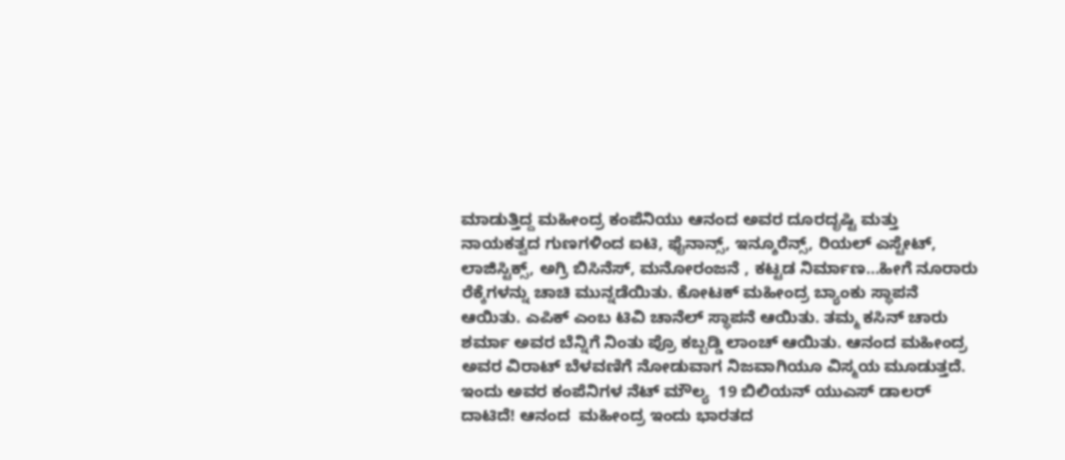ಮಾಡುತ್ತಿದ್ದ ಮಹೀಂದ್ರ ಕಂಪೆನಿಯು ಆನಂದ ಅವರ ದೂರದೃಷ್ಟಿ ಮತ್ತು ನಾಯಕತ್ವದ ಗುಣಗಳಿಂದ ಐಟಿ, ಫೈನಾನ್ಸ್, ಇನ್ಶೂರೆನ್ಸ್, ರಿಯಲ್ ಎಸ್ಟೇಟ್, ಲಾಜಿಸ್ಟಿಕ್ಸ್, ಅಗ್ರಿ ಬಿಸಿನೆಸ್, ಮನೋರಂಜನೆ , ಕಟ್ಟಡ ನಿರ್ಮಾಣ…ಹೀಗೆ ನೂರಾರು ರೆಕ್ಕೆಗಳನ್ನು ಚಾಚಿ ಮುನ್ನಡೆಯಿತು. ಕೋಟಕ್ ಮಹೀಂದ್ರ ಬ್ಯಾಂಕು ಸ್ಥಾಪನೆ ಆಯಿತು. ಎಪಿಕ್ ಎಂಬ ಟಿವಿ ಚಾನೆಲ್ ಸ್ಥಾಪನೆ ಆಯಿತು. ತಮ್ಮ ಕಸಿನ್ ಚಾರು ಶರ್ಮಾ ಅವರ ಬೆನ್ನಿಗೆ ನಿಂತು ಪ್ರೊ ಕಬ್ಬಡ್ಡಿ ಲಾಂಚ್ ಆಯಿತು. ಆನಂದ ಮಹೀಂದ್ರ ಅವರ ವಿರಾಟ್ ಬೆಳವಣಿಗೆ ನೋಡುವಾಗ ನಿಜವಾಗಿಯೂ ವಿಸ್ಮಯ ಮೂಡುತ್ತದೆ. ಇಂದು ಅವರ ಕಂಪೆನಿಗಳ ನೆಟ್ ಮೌಲ್ಯ  19 ಬಿಲಿಯನ್ ಯುಎಸ್ ಡಾಲರ್ ದಾಟಿದೆ! ಆನಂದ  ಮಹೀಂದ್ರ ಇಂದು ಭಾರತದ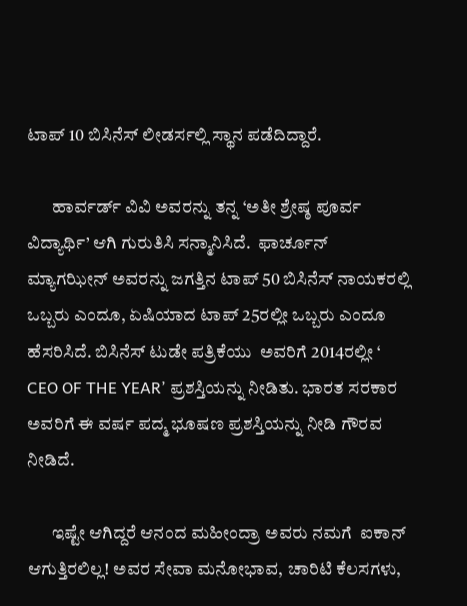ಟಾಪ್ 10 ಬಿಸಿನೆಸ್ ಲೀಡರ್ಸಲ್ಲಿ ಸ್ಥಾನ ಪಡೆದಿದ್ದಾರೆ.

       ಹಾರ್ವರ್ಡ್ ವಿವಿ ಅವರನ್ನು ತನ್ನ ‘ಅತೀ ಶ್ರೇಷ್ಠ ಪೂರ್ವ ವಿದ್ಯಾರ್ಥಿ’ ಆಗಿ ಗುರುತಿಸಿ ಸನ್ಮಾನಿಸಿದೆ.  ಫಾರ್ಚೂನ್ ಮ್ಯಾಗಝೀನ್ ಅವರನ್ನು ಜಗತ್ತಿನ ಟಾಪ್ 50 ಬಿಸಿನೆಸ್ ನಾಯಕರಲ್ಲಿ ಒಬ್ಬರು ಎಂದೂ, ಏಷಿಯಾದ ಟಾಪ್ 25ರಲ್ಲೀ ಒಬ್ಬರು ಎಂದೂ ಹೆಸರಿಸಿದೆ. ಬಿಸಿನೆಸ್ ಟುಡೇ ಪತ್ರಿಕೆಯು  ಅವರಿಗೆ 2014ರಲ್ಲೀ ‘ CEO OF THE YEAR’ ಪ್ರಶಸ್ತಿಯನ್ನು ನೀಡಿತು. ಭಾರತ ಸರಕಾರ ಅವರಿಗೆ ಈ ವರ್ಷ ಪದ್ಮ ಭೂಷಣ ಪ್ರಶಸ್ತಿಯನ್ನು ನೀಡಿ ಗೌರವ ನೀಡಿದೆ.

       ಇಷ್ಟೇ ಆಗಿದ್ದರೆ ಆನಂದ ಮಹೀಂದ್ರಾ ಅವರು ನಮಗೆ  ಐಕಾನ್ ಆಗುತ್ತಿರಲಿಲ್ಲ! ಅವರ ಸೇವಾ ಮನೋಭಾವ, ಚಾರಿಟಿ ಕೆಲಸಗಳು,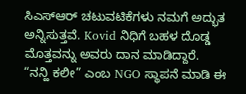ಸಿಎಸ್ಆರ್ ಚಟುವಟಿಕೆಗಳು ನಮಗೆ ಅದ್ಭುತ ಅನ್ನಿಸುತ್ತವೆ. Kovid ನಿಧಿಗೆ ಬಹಳ ದೊಡ್ಡ ಮೊತ್ತವನ್ನು ಅವರು ದಾನ ಮಾಡಿದ್ದಾರೆ. “ನನ್ಹಿ ಕಲೀ” ಎಂಬ NGO ಸ್ಥಾಪನೆ ಮಾಡಿ ಈ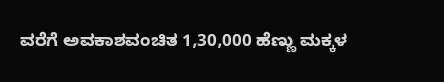ವರೆಗೆ ಅವಕಾಶವಂಚಿತ 1,30,000 ಹೆಣ್ಣು ಮಕ್ಕಳ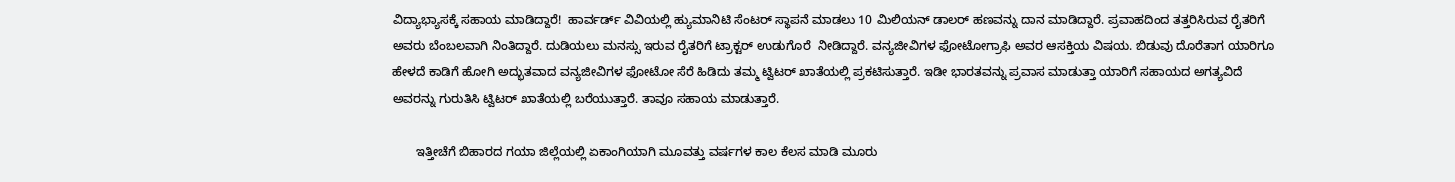ವಿದ್ಯಾಭ್ಯಾಸಕ್ಕೆ ಸಹಾಯ ಮಾಡಿದ್ದಾರೆ!  ಹಾರ್ವರ್ಡ್ ವಿವಿಯಲ್ಲಿ ಹ್ಯುಮಾನಿಟಿ ಸೆಂಟರ್ ಸ್ಥಾಪನೆ ಮಾಡಲು 10 ಮಿಲಿಯನ್ ಡಾಲರ್ ಹಣವನ್ನು ದಾನ ಮಾಡಿದ್ದಾರೆ. ಪ್ರವಾಹದಿಂದ ತತ್ತರಿಸಿರುವ ರೈತರಿಗೆ ಅವರು ಬೆಂಬಲವಾಗಿ ನಿಂತಿದ್ದಾರೆ. ದುಡಿಯಲು ಮನಸ್ಸು ಇರುವ ರೈತರಿಗೆ ಟ್ರಾಕ್ಟರ್ ಉಡುಗೊರೆ  ನೀಡಿದ್ದಾರೆ. ವನ್ಯಜೀವಿಗಳ ಫೋಟೋಗ್ರಾಫಿ ಅವರ ಆಸಕ್ತಿಯ ವಿಷಯ. ಬಿಡುವು ದೊರೆತಾಗ ಯಾರಿಗೂ ಹೇಳದೆ ಕಾಡಿಗೆ ಹೋಗಿ ಅದ್ಭುತವಾದ ವನ್ಯಜೀವಿಗಳ ಫೋಟೋ ಸೆರೆ ಹಿಡಿದು ತಮ್ಮ ಟ್ವಿಟರ್ ಖಾತೆಯಲ್ಲಿ ಪ್ರಕಟಿಸುತ್ತಾರೆ. ಇಡೀ ಭಾರತವನ್ನು ಪ್ರವಾಸ ಮಾಡುತ್ತಾ ಯಾರಿಗೆ ಸಹಾಯದ ಅಗತ್ಯವಿದೆ ಅವರನ್ನು ಗುರುತಿಸಿ ಟ್ವಿಟರ್ ಖಾತೆಯಲ್ಲಿ ಬರೆಯುತ್ತಾರೆ. ತಾವೂ ಸಹಾಯ ಮಾಡುತ್ತಾರೆ.

       ಇತ್ತೀಚೆಗೆ ಬಿಹಾರದ ಗಯಾ ಜಿಲ್ಲೆಯಲ್ಲಿ ಏಕಾಂಗಿಯಾಗಿ ಮೂವತ್ತು ವರ್ಷಗಳ ಕಾಲ ಕೆಲಸ ಮಾಡಿ ಮೂರು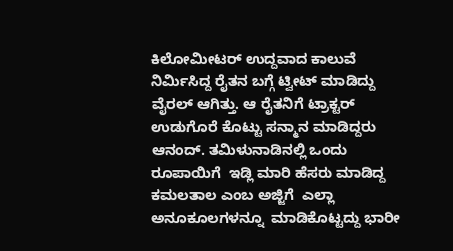ಕಿಲೋಮೀಟರ್ ಉದ್ದವಾದ ಕಾಲುವೆ ನಿರ್ಮಿಸಿದ್ದ ರೈತನ ಬಗ್ಗೆ ಟ್ವೀಟ್ ಮಾಡಿದ್ದು ವೈರಲ್ ಆಗಿತ್ತು. ಆ ರೈತನಿಗೆ ಟ್ರಾಕ್ಟರ್ ಉಡುಗೊರೆ ಕೊಟ್ಟು ಸನ್ಮಾನ ಮಾಡಿದ್ದರು ಆನಂದ್. ತಮಿಳುನಾಡಿನಲ್ಲಿ ಒಂದು ರೂಪಾಯಿಗೆ  ಇಡ್ಲಿ ಮಾರಿ ಹೆಸರು ಮಾಡಿದ್ದ ಕಮಲತಾಲ ಎಂಬ ಅಜ್ಜಿಗೆ  ಎಲ್ಲಾ ಅನೂಕೂಲಗಳನ್ನೂ  ಮಾಡಿಕೊಟ್ಟದ್ದು ಭಾರೀ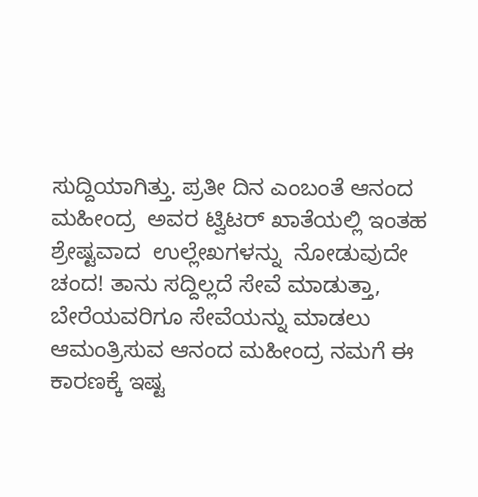ಸುದ್ದಿಯಾಗಿತ್ತು. ಪ್ರತೀ ದಿನ ಎಂಬಂತೆ ಆನಂದ ಮಹೀಂದ್ರ  ಅವರ ಟ್ವಿಟರ್ ಖಾತೆಯಲ್ಲಿ ಇಂತಹ ಶ್ರೇಷ್ಟವಾದ  ಉಲ್ಲೇಖಗಳನ್ನು  ನೋಡುವುದೇ ಚಂದ! ತಾನು ಸದ್ದಿಲ್ಲದೆ ಸೇವೆ ಮಾಡುತ್ತಾ,  ಬೇರೆಯವರಿಗೂ ಸೇವೆಯನ್ನು ಮಾಡಲು ಆಮಂತ್ರಿಸುವ ಆನಂದ ಮಹೀಂದ್ರ ನಮಗೆ ಈ ಕಾರಣಕ್ಕೆ ಇಷ್ಟ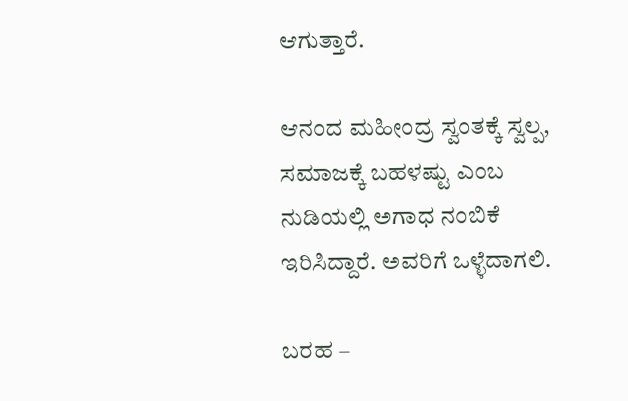ಆಗುತ್ತಾರೆ.

ಆನಂದ ಮಹೀಂದ್ರ ಸ್ವಂತಕ್ಕೆ ಸ್ವಲ್ಪ, ಸಮಾಜಕ್ಕೆ ಬಹಳಷ್ಟು ಎಂಬ ನುಡಿಯಲ್ಲಿ ಅಗಾಧ ನಂಬಿಕೆ ಇರಿಸಿದ್ದಾರೆ. ಅವರಿಗೆ ಒಳ್ಳೆದಾಗಲಿ.

ಬರಹ –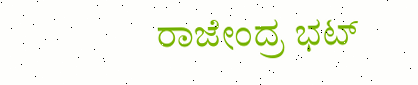ರಾಜೇಂದ್ರ ಭಟ್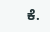ಕೆ.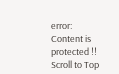error: Content is protected !!
Scroll to Top